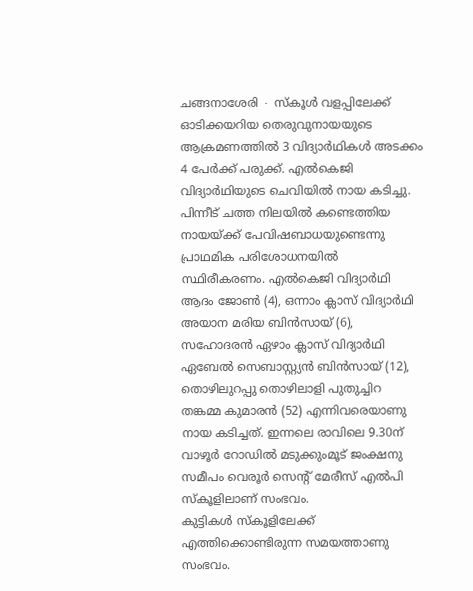ചങ്ങനാശേരി ∙ സ്കൂൾ വളപ്പിലേക്ക് ഓടിക്കയറിയ തെരുവുനായയുടെ ആക്രമണത്തിൽ 3 വിദ്യാർഥികൾ അടക്കം 4 പേർക്ക് പരുക്ക്. എൽകെജി വിദ്യാർഥിയുടെ ചെവിയിൽ നായ കടിച്ചു.
പിന്നീട് ചത്ത നിലയിൽ കണ്ടെത്തിയ നായയ്ക്ക് പേവിഷബാധയുണ്ടെന്നു പ്രാഥമിക പരിശോധനയിൽ സ്ഥിരീകരണം. എൽകെജി വിദ്യാർഥി ആദം ജോൺ (4), ഒന്നാം ക്ലാസ് വിദ്യാർഥി അയാന മരിയ ബിൻസായ് (6), സഹോദരൻ ഏഴാം ക്ലാസ് വിദ്യാർഥി ഏബേൽ സെബാസ്റ്റ്യൻ ബിൻസായ് (12), തൊഴിലുറപ്പു തൊഴിലാളി പുതുച്ചിറ തങ്കമ്മ കുമാരൻ (52) എന്നിവരെയാണു നായ കടിച്ചത്. ഇന്നലെ രാവിലെ 9.30ന് വാഴൂർ റോഡിൽ മടുക്കുംമൂട് ജംക്ഷനു സമീപം വെരൂർ സെന്റ് മേരീസ് എൽപി സ്കൂളിലാണ് സംഭവം.
കുട്ടികൾ സ്കൂളിലേക്ക് എത്തിക്കൊണ്ടിരുന്ന സമയത്താണു സംഭവം.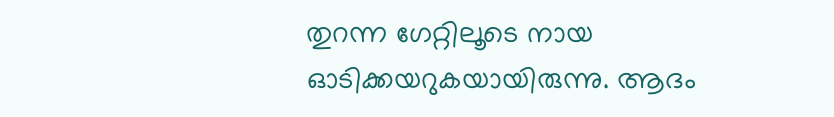തുറന്ന ഗേറ്റിലൂടെ നായ ഓടിക്കയറുകയായിരുന്നു. ആദം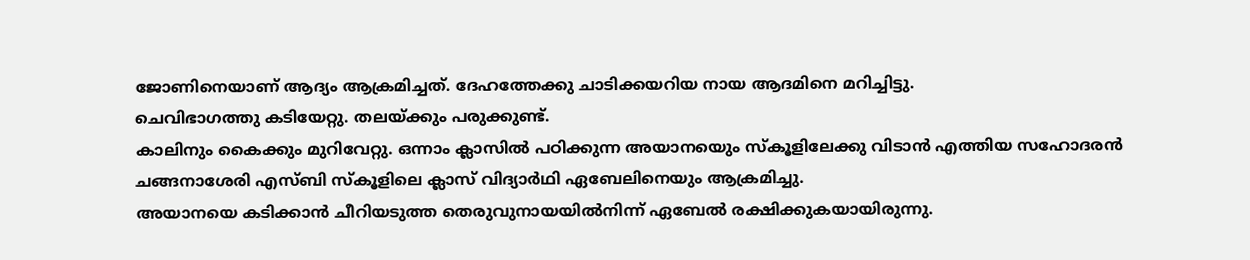ജോണിനെയാണ് ആദ്യം ആക്രമിച്ചത്. ദേഹത്തേക്കു ചാടിക്കയറിയ നായ ആദമിനെ മറിച്ചിട്ടു.
ചെവിഭാഗത്തു കടിയേറ്റു. തലയ്ക്കും പരുക്കുണ്ട്.
കാലിനും കൈക്കും മുറിവേറ്റു. ഒന്നാം ക്ലാസിൽ പഠിക്കുന്ന അയാനയെും സ്കൂളിലേക്കു വിടാൻ എത്തിയ സഹോദരൻ ചങ്ങനാശേരി എസ്ബി സ്കൂളിലെ ക്ലാസ് വിദ്യാർഥി ഏബേലിനെയും ആക്രമിച്ചു.
അയാനയെ കടിക്കാൻ ചീറിയടുത്ത തെരുവുനായയിൽനിന്ന് ഏബേൽ രക്ഷിക്കുകയായിരുന്നു.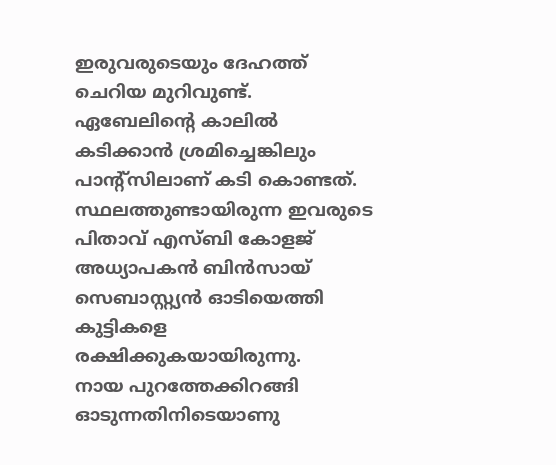ഇരുവരുടെയും ദേഹത്ത് ചെറിയ മുറിവുണ്ട്.
ഏബേലിന്റെ കാലിൽ കടിക്കാൻ ശ്രമിച്ചെങ്കിലും പാന്റ്സിലാണ് കടി കൊണ്ടത്. സ്ഥലത്തുണ്ടായിരുന്ന ഇവരുടെ പിതാവ് എസ്ബി കോളജ് അധ്യാപകൻ ബിൻസായ് സെബാസ്റ്റ്യൻ ഓടിയെത്തി കുട്ടികളെ രക്ഷിക്കുകയായിരുന്നു.
നായ പുറത്തേക്കിറങ്ങി ഓടുന്നതിനിടെയാണു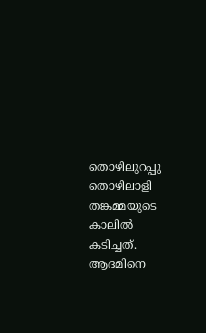തൊഴിലുറപ്പു തൊഴിലാളി തങ്കമ്മയുടെ കാലിൽ കടിച്ചത്. ആദമിനെ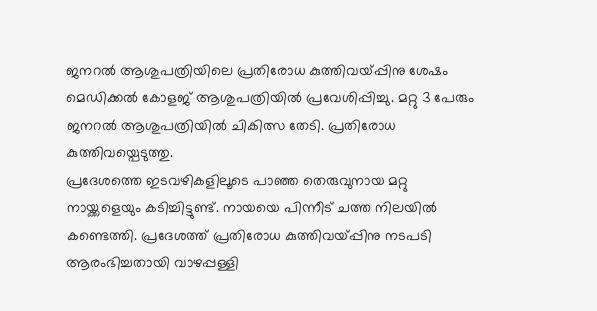ജനറൽ ആശുപത്രിയിലെ പ്രതിരോധ കുത്തിവയ്പ്പിനു ശേഷം മെഡിക്കൽ കോളജ് ആശുപത്രിയിൽ പ്രവേശിപ്പിച്ചു. മറ്റു 3 പേരും ജനറൽ ആശുപത്രിയിൽ ചികിത്സ തേടി. പ്രതിരോധ കുത്തിവയ്പെടുത്തു.
പ്രദേശത്തെ ഇടവഴികളിലൂടെ പാഞ്ഞ തെരുവുനായ മറ്റു നായ്ക്കളെയും കടിച്ചിട്ടുണ്ട്. നായയെ പിന്നീട് ചത്ത നിലയിൽ കണ്ടെത്തി. പ്രദേശത്ത് പ്രതിരോധ കുത്തിവയ്പ്പിനു നടപടി ആരംഭിച്ചതായി വാഴപ്പള്ളി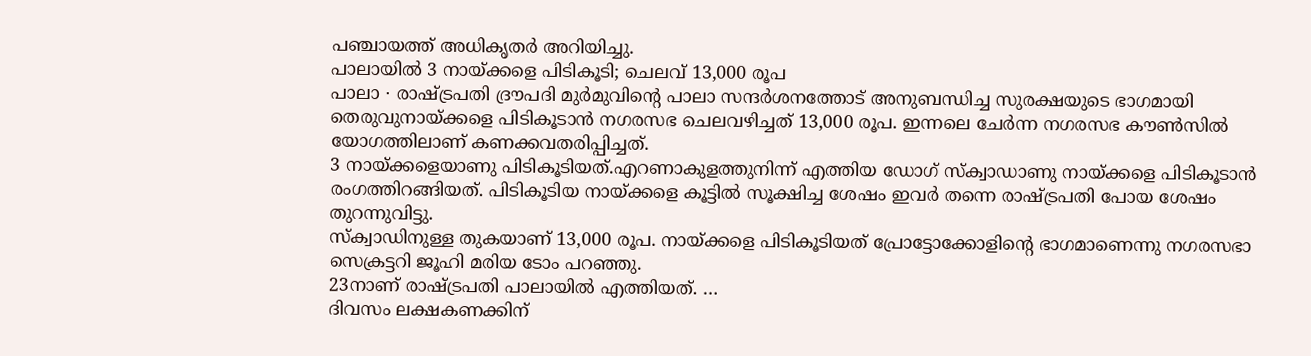പഞ്ചായത്ത് അധികൃതർ അറിയിച്ചു.
പാലായിൽ 3 നായ്ക്കളെ പിടികൂടി; ചെലവ് 13,000 രൂപ
പാലാ ∙ രാഷ്ട്രപതി ദ്രൗപദി മുർമുവിന്റെ പാലാ സന്ദർശനത്തോട് അനുബന്ധിച്ച സുരക്ഷയുടെ ഭാഗമായി തെരുവുനായ്ക്കളെ പിടികൂടാൻ നഗരസഭ ചെലവഴിച്ചത് 13,000 രൂപ. ഇന്നലെ ചേർന്ന നഗരസഭ കൗൺസിൽ യോഗത്തിലാണ് കണക്കവതരിപ്പിച്ചത്.
3 നായ്ക്കളെയാണു പിടികൂടിയത്.എറണാകുളത്തുനിന്ന് എത്തിയ ഡോഗ് സ്ക്വാഡാണു നായ്ക്കളെ പിടികൂടാൻ രംഗത്തിറങ്ങിയത്. പിടികൂടിയ നായ്ക്കളെ കൂട്ടിൽ സൂക്ഷിച്ച ശേഷം ഇവർ തന്നെ രാഷ്ട്രപതി പോയ ശേഷം തുറന്നുവിട്ടു.
സ്ക്വാഡിനുള്ള തുകയാണ് 13,000 രൂപ. നായ്ക്കളെ പിടികൂടിയത് പ്രോട്ടോക്കോളിന്റെ ഭാഗമാണെന്നു നഗരസഭാ സെക്രട്ടറി ജൂഹി മരിയ ടോം പറഞ്ഞു.
23നാണ് രാഷ്ട്രപതി പാലായിൽ എത്തിയത്. …
ദിവസം ലക്ഷകണക്കിന്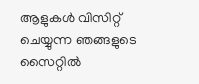ആളുകൾ വിസിറ്റ് ചെയ്യുന്ന ഞങ്ങളുടെ സൈറ്റിൽ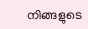നിങ്ങളുടെ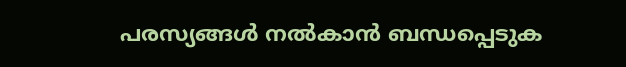പരസ്യങ്ങൾ നൽകാൻ ബന്ധപ്പെടുക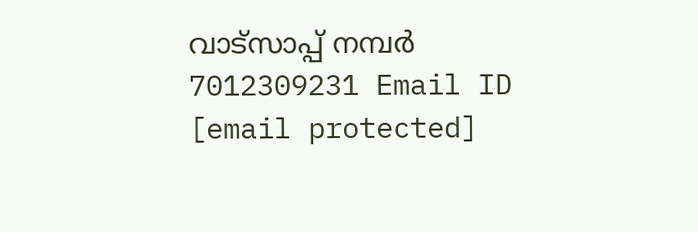വാട്സാപ്പ് നമ്പർ 7012309231 Email ID [email protected]